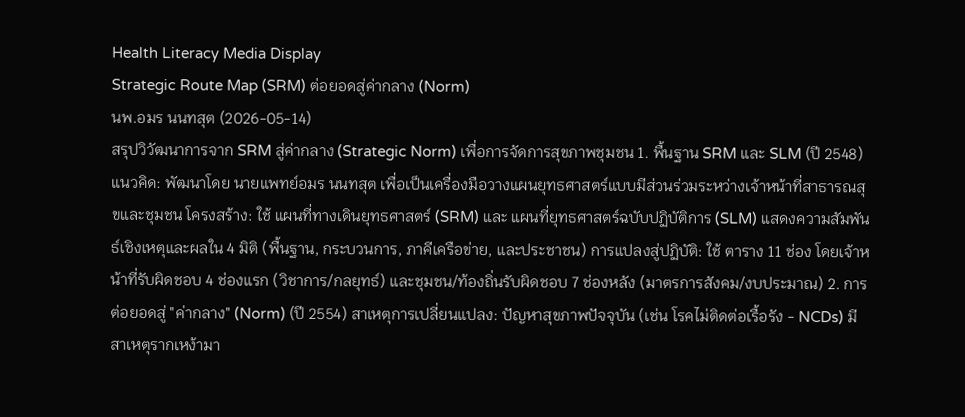Health Literacy Media Display
Strategic Route Map (SRM) ต่อยอดสู่ค่ากลาง (Norm)
นพ.อมร นนทสุต (2026-05-14)
สรุปวิวัฒนาการจาก SRM สู่ค่ากลาง (Strategic Norm) เพื่อการจัดการสุขภาพชุมชน 1. พื้นฐาน SRM และ SLM (ปี 2548) แนวคิด: พัฒนาโดย นายแพทย์อมร นนทสุต เพื่อเป็นเครื่องมือวางแผนยุทธศาสตร์แบบมีส่วนร่วมระหว่างเจ้าหน้าที่สาธารณสุขและชุมชน โครงสร้าง: ใช้ แผนที่ทางเดินยุทธศาสตร์ (SRM) และ แผนที่ยุทธศาสตร์ฉบับปฏิบัติการ (SLM) แสดงความสัมพันธ์เชิงเหตุและผลใน 4 มิติ (พื้นฐาน, กระบวนการ, ภาคีเครือข่าย, และประชาชน) การแปลงสู่ปฏิบัติ: ใช้ ตาราง 11 ช่อง โดยเจ้าหน้าที่รับผิดชอบ 4 ช่องแรก (วิชาการ/กลยุทธ์) และชุมชน/ท้องถิ่นรับผิดชอบ 7 ช่องหลัง (มาตรการสังคม/งบประมาณ) 2. การต่อยอดสู่ "ค่ากลาง" (Norm) (ปี 2554) สาเหตุการเปลี่ยนแปลง: ปัญหาสุขภาพปัจจุบัน (เช่น โรคไม่ติดต่อเรื้อรัง - NCDs) มีสาเหตุรากเหง้ามา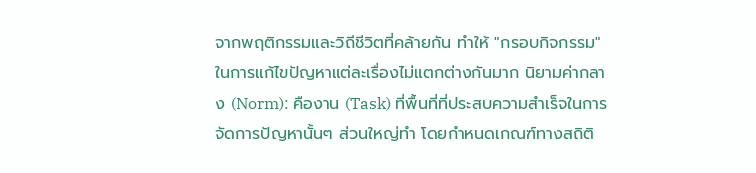จากพฤติกรรมและวิถีชีวิตที่คล้ายกัน ทำให้ "กรอบกิจกรรม" ในการแก้ไขปัญหาแต่ละเรื่องไม่แตกต่างกันมาก นิยามค่ากลาง (Norm): คืองาน (Task) ที่พื้นที่ที่ประสบความสำเร็จในการจัดการปัญหานั้นๆ ส่วนใหญ่ทำ โดยกำหนดเกณฑ์ทางสถิติ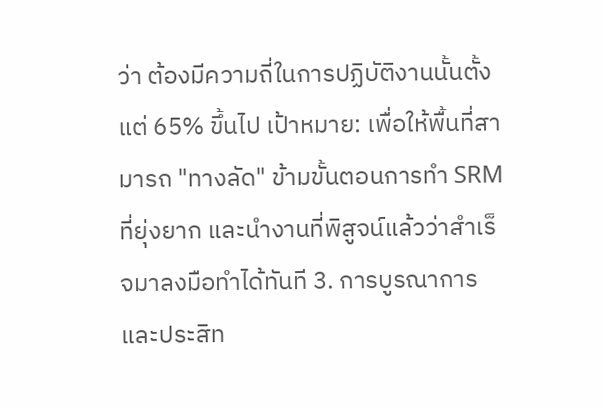ว่า ต้องมีความถี่ในการปฏิบัติงานนั้นตั้งแต่ 65% ขึ้นไป เป้าหมาย: เพื่อให้พื้นที่สามารถ "ทางลัด" ข้ามขั้นตอนการทำ SRM ที่ยุ่งยาก และนำงานที่พิสูจน์แล้วว่าสำเร็จมาลงมือทำได้ทันที 3. การบูรณาการและประสิท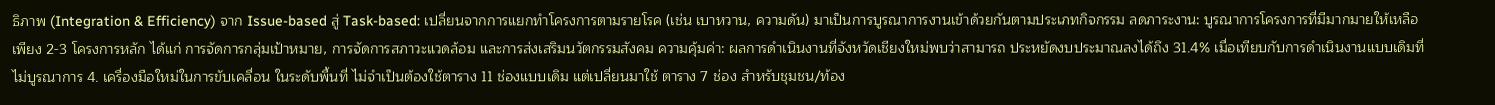ธิภาพ (Integration & Efficiency) จาก Issue-based สู่ Task-based: เปลี่ยนจากการแยกทำโครงการตามรายโรค (เช่น เบาหวาน, ความดัน) มาเป็นการบูรณาการงานเข้าด้วยกันตามประเภทกิจกรรม ลดภาระงาน: บูรณาการโครงการที่มีมากมายให้เหลือเพียง 2-3 โครงการหลัก ได้แก่ การจัดการกลุ่มเป้าหมาย, การจัดการสภาวะแวดล้อม และการส่งเสริมนวัตกรรมสังคม ความคุ้มค่า: ผลการดำเนินงานที่จังหวัดเชียงใหม่พบว่าสามารถ ประหยัดงบประมาณลงได้ถึง 31.4% เมื่อเทียบกับการดำเนินงานแบบเดิมที่ไม่บูรณาการ 4. เครื่องมือใหม่ในการขับเคลื่อน ในระดับพื้นที่ ไม่จำเป็นต้องใช้ตาราง 11 ช่องแบบเดิม แต่เปลี่ยนมาใช้ ตาราง 7 ช่อง สำหรับชุมชน/ท้อง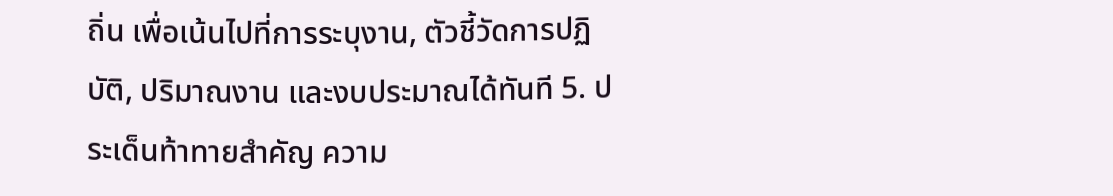ถิ่น เพื่อเน้นไปที่การระบุงาน, ตัวชี้วัดการปฏิบัติ, ปริมาณงาน และงบประมาณได้ทันที 5. ประเด็นท้าทายสำคัญ ความ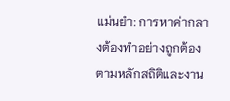แม่นยำ: การหาค่ากลางต้องทำอย่างถูกต้องตามหลักสถิติและงาน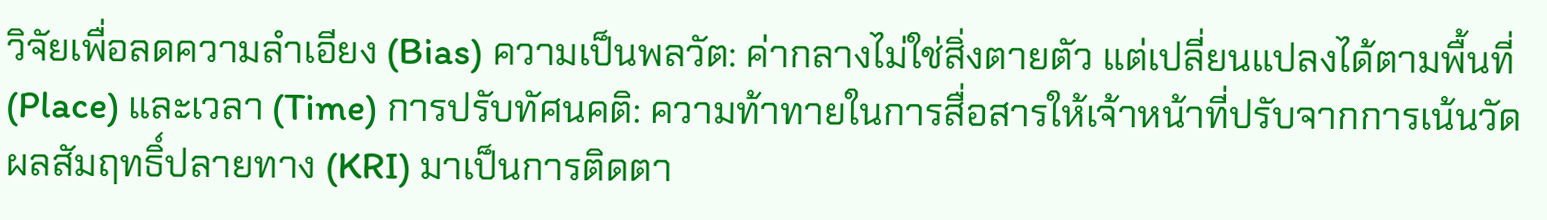วิจัยเพื่อลดความลำเอียง (Bias) ความเป็นพลวัต: ค่ากลางไม่ใช่สิ่งตายตัว แต่เปลี่ยนแปลงได้ตามพื้นที่ (Place) และเวลา (Time) การปรับทัศนคติ: ความท้าทายในการสื่อสารให้เจ้าหน้าที่ปรับจากการเน้นวัดผลสัมฤทธิ์ปลายทาง (KRI) มาเป็นการติดตา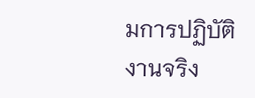มการปฏิบัติงานจริง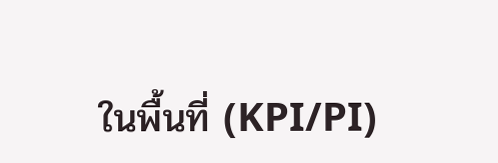ในพื้นที่ (KPI/PI)